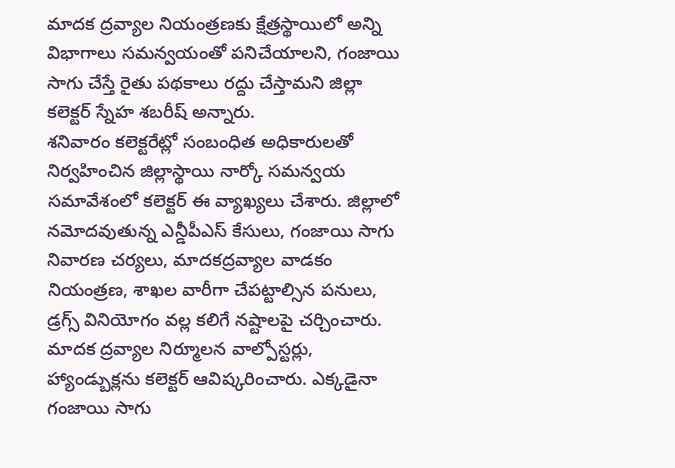మాదక ద్రవ్యాల నియంత్రణకు క్షేత్రస్థాయిలో అన్ని విభాగాలు సమన్వయంతో పనిచేయాలని, గంజాయి సాగు చేస్తే రైతు పథకాలు రద్దు చేస్తామని జిల్లా కలెక్టర్ స్నేహ శబరీష్ అన్నారు.
శనివారం కలెక్టరేట్లో సంబంధిత అధికారులతో నిర్వహించిన జిల్లాస్థాయి నార్కో సమన్వయ సమావేశంలో కలెక్టర్ ఈ వ్యాఖ్యలు చేశారు. జిల్లాలో నమోదవుతున్న ఎన్డీపీఎస్ కేసులు, గంజాయి సాగు నివారణ చర్యలు, మాదకద్రవ్యాల వాడకం నియంత్రణ, శాఖల వారీగా చేపట్టాల్సిన పనులు, డ్రగ్స్ వినియోగం వల్ల కలిగే నష్టాలపై చర్చించారు.
మాదక ద్రవ్యాల నిర్మూలన వాల్పోస్టర్లు, హ్యాండ్బుక్లను కలెక్టర్ ఆవిష్కరించారు. ఎక్కడైనా గంజాయి సాగు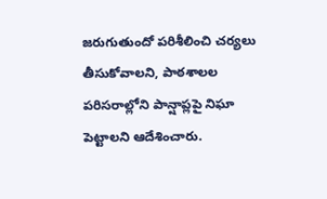జరుగుతుందో పరిశీలించి చర్యలు తీసుకోవాలని, పాఠశాలల పరిసరాల్లోని పాన్షాప్లపై నిఘా పెట్టాలని ఆదేశించారు.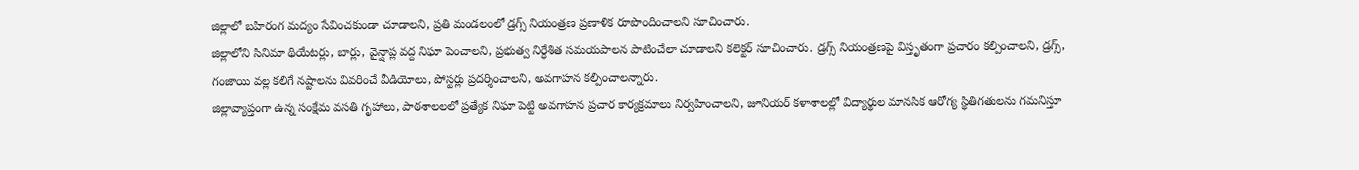జిల్లాలో బహిరంగ మద్యం సేవించకుండా చూడాలని, ప్రతి మండలంలో డ్రగ్స్ నియంత్రణ ప్రణాళిక రూపొందించాలని సూచించారు.
జిల్లాలోని సినిమా థియేటర్లు, బార్లు, వైన్షాప్ల వద్ద నిఘా పెంచాలని, ప్రభుత్వ నిర్ధేశిత సమయపాలన పాటించేలా చూడాలని కలెక్టర్ సూచించారు. డ్రగ్స్ నియంత్రణపై విస్తృతంగా ప్రచారం కల్పించాలని, డ్రగ్స్, గంజాయి వల్ల కలిగే నష్టాలను వివరించే వీడియోలు, పోస్టర్లు ప్రదర్శించాలని, అవగాహన కల్పించాలన్నారు.
జిల్లావ్యాప్తంగా ఉన్న సంక్షేమ వసతి గృహాలు, పాఠశాలలలో ప్రత్యేక నిఘా పెట్టి అవగాహన ప్రచార కార్యక్రమాలు నిర్వహించాలని, జూనియర్ కళాశాలల్లో విద్యార్థుల మానసిక ఆరోగ్య స్థితిగతులను గమనిస్తూ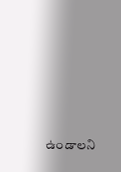ఉండాలని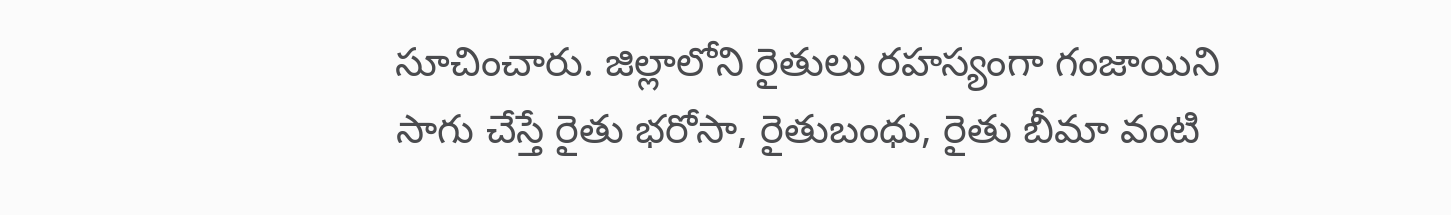సూచించారు. జిల్లాలోని రైతులు రహస్యంగా గంజాయిని సాగు చేస్తే రైతు భరోసా, రైతుబంధు, రైతు బీమా వంటి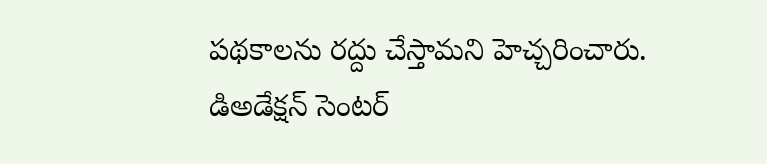పథకాలను రద్దు చేస్తామని హెచ్చరించారు. డిఅడేక్షన్ సెంటర్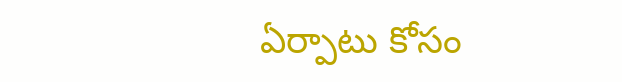ఏర్పాటు కోసం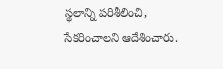స్థలాన్ని పరిశీలించి, సేకరించాలని ఆదేశించారు.